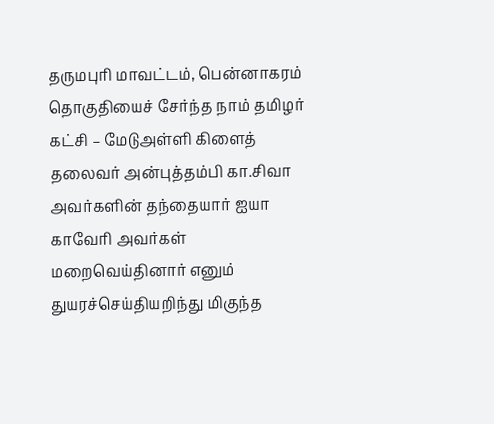தருமபுரி மாவட்டம், பென்னாகரம் தொகுதியைச் சேர்ந்த நாம் தமிழர் கட்சி – மேடுஅள்ளி கிளைத் தலைவர் அன்புத்தம்பி கா.சிவா அவர்களின் தந்தையார் ஐயா காவேரி அவர்கள் மறைவெய்தினார் எனும் துயரச்செய்தியறிந்து மிகுந்த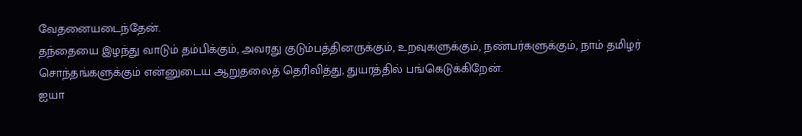வேதனையடைந்தேன்.
தந்தையை இழந்து வாடும் தம்பிக்கும், அவரது குடும்பத்தினருக்கும், உறவுகளுக்கும், நண்பர்களுக்கும், நாம் தமிழர் சொந்தங்களுக்கும் என்னுடைய ஆறுதலைத் தெரிவித்து, துயரத்தில் பங்கெடுக்கிறேன்.
ஐயா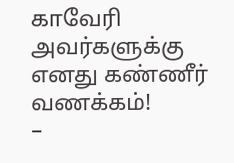காவேரி அவர்களுக்கு எனது கண்ணீர் வணக்கம்!
–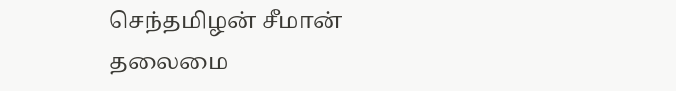செந்தமிழன் சீமான்
தலைமை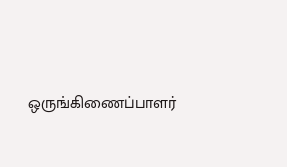ஒருங்கிணைப்பாளர்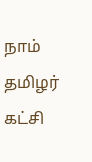நாம் தமிழர் கட்சி